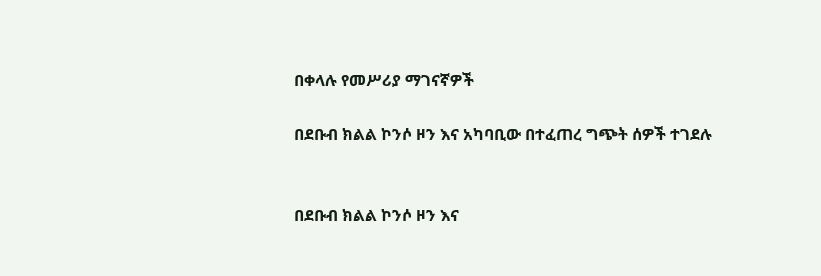በቀላሉ የመሥሪያ ማገናኛዎች

በደቡብ ክልል ኮንሶ ዞን እና አካባቢው በተፈጠረ ግጭት ሰዎች ተገደሉ


በደቡብ ክልል ኮንሶ ዞን እና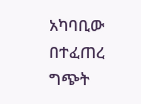አካባቢው በተፈጠረ ግጭት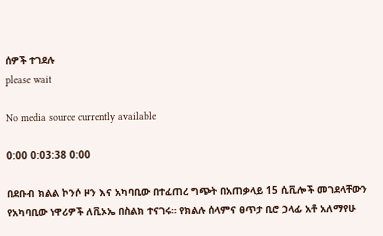ሰዎች ተገደሉ
please wait

No media source currently available

0:00 0:03:38 0:00

በደቡብ ክልል ኮንሶ ዞን እና አካባቢው በተፈጠረ ግጭት በአጠቃላይ 15 ሲቪሎች መገደላቸውን የአካባቢው ነዋሪዎች ለቪኦኤ በስልክ ተናገሩ። የክልሉ ሰላምና ፀጥታ ቢሮ ኃላፊ አቶ አለማየሁ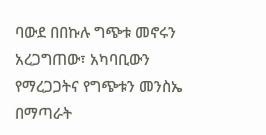ባውደ በበኩሉ ግጭቱ መኖሩን አረጋግጠው፣ አካባቢውን የማረጋጋትና የግጭቱን መንስኤ በማጣራት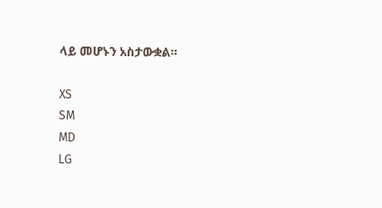ላይ መሆኑን አስታውቋል።

XS
SM
MD
LG